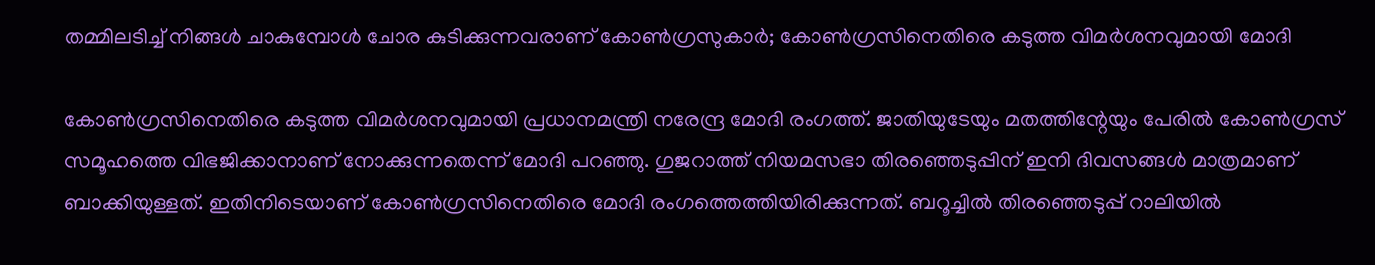തമ്മിലടിച്ച് നിങ്ങൾ ചാകുമ്പോൾ ചോര കുടിക്കുന്നവരാണ് കോൺഗ്രസുകാർ; കോൺഗ്രസിനെതിരെ കടുത്ത വിമർശനവുമായി മോദി

കോൺഗ്രസിനെതിരെ കടുത്ത വിമർശനവുമായി പ്രധാനമന്ത്രി നരേന്ദ്ര മോദി രംഗത്ത്. ജാതിയുടേയും മതത്തിന്റേയും പേരിൽ കോൺഗ്രസ് സമൂഹത്തെ വിഭജിക്കാനാണ് നോക്കുന്നതെന്ന് മോദി പറഞ്ഞു. ഗുജറാത്ത് നിയമസഭാ തിരഞ്ഞെടുപ്പിന് ഇനി ദിവസങ്ങൾ മാത്രമാണ് ബാക്കിയുള്ളത്. ഇതിനിടെയാണ് കോൺഗ്രസിനെതിരെ മോദി രംഗത്തെത്തിയിരിക്കുന്നത്. ബറൂച്ചിൽ തിരഞ്ഞെടുപ്പ് റാലിയിൽ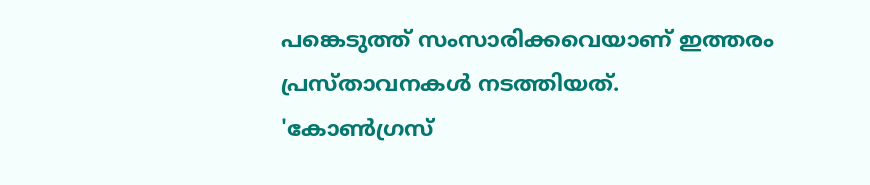പങ്കെടുത്ത് സംസാരിക്കവെയാണ് ഇത്തരം പ്രസ്താവനകൾ നടത്തിയത്.
'കോൺഗ്രസ്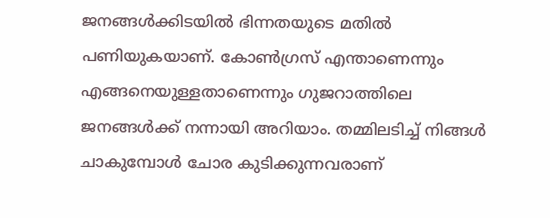ജനങ്ങൾക്കിടയിൽ ഭിന്നതയുടെ മതിൽ പണിയുകയാണ്. കോൺഗ്രസ് എന്താണെന്നും എങ്ങനെയുള്ളതാണെന്നും ഗുജറാത്തിലെ ജനങ്ങൾക്ക് നന്നായി അറിയാം. തമ്മിലടിച്ച് നിങ്ങൾ ചാകുമ്പോൾ ചോര കുടിക്കുന്നവരാണ്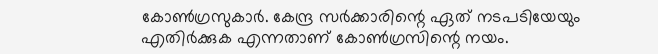കോൺഗ്രസുകാർ. കേന്ദ്ര സർക്കാരിന്റെ ഏത് നടപടിയേയും എതിർക്കുക എന്നതാണ് കോൺഗ്രസിന്റെ നയം.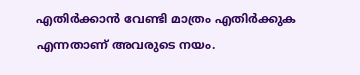എതിർക്കാൻ വേണ്ടി മാത്രം എതിർക്കുക എന്നതാണ് അവരുടെ നയം.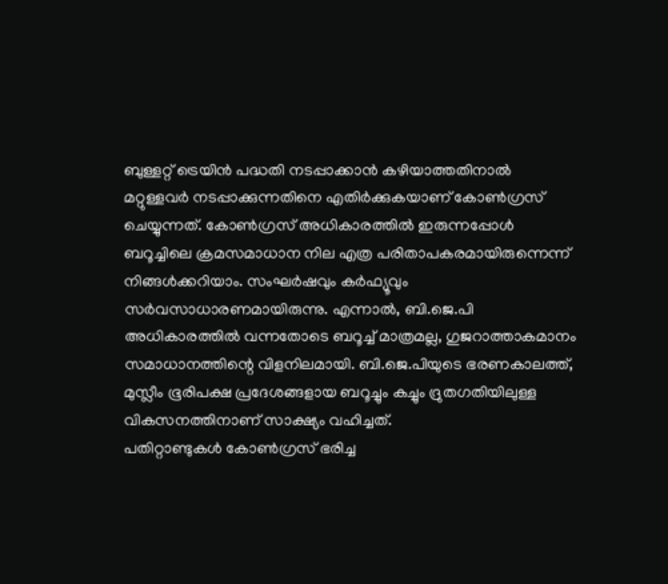ബുള്ളറ്റ് ട്രെയിൻ പദ്ധതി നടപ്പാക്കാൻ കഴിയാത്തതിനാൽ മറ്റുള്ളവർ നടപ്പാക്കുന്നതിനെ എതിർക്കുകയാണ് കോൺഗ്രസ് ചെയ്യുന്നത്. കോൺഗ്രസ് അധികാരത്തിൽ ഇരുന്നപ്പോൾ ബറൂച്ചിലെ ക്രമസമാധാന നില എത്ര പരിതാപകരമായിരുന്നെന്ന് നിങ്ങൾക്കറിയാം. സംഘർഷവും കർഫ്യൂവും സർവസാധാരണമായിരുന്നു. എന്നാൽ, ബി.ജെ.പി അധികാരത്തിൽ വന്നതോടെ ബറൂച്ച് മാത്രമല്ല, ഗുജറാത്താകമാനം സമാധാനത്തിന്റെ വിളനിലമായി. ബി.ജെ.പിയുടെ ഭരണകാലത്ത്, മുസ്ലീം ഭൂരിപക്ഷ പ്രദേശങ്ങളായ ബറൂച്ചും കച്ചും ദ്രുതഗതിയിലുള്ള വികസനത്തിനാണ് സാക്ഷ്യം വഹിച്ചത്.
പതിറ്റാണ്ടുകൾ കോൺഗ്രസ് ഭരിച്ച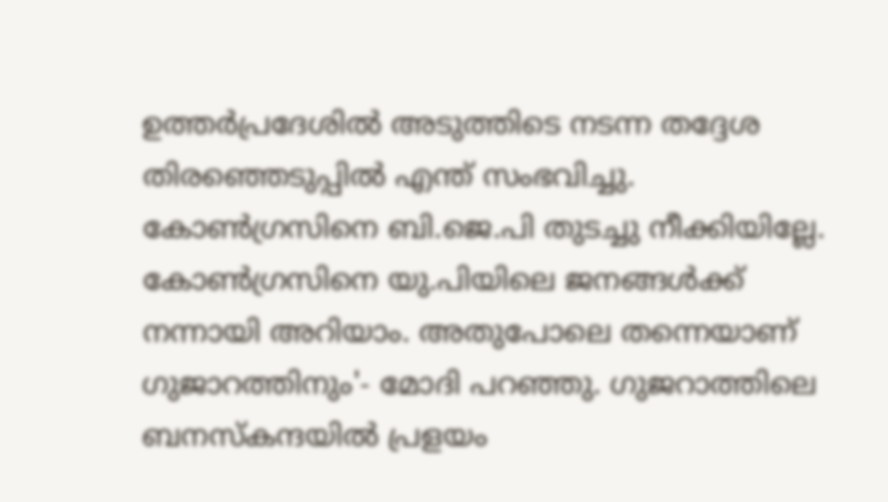ഉത്തർപ്രദേശിൽ അടുത്തിടെ നടന്ന തദ്ദേശ തിരഞ്ഞെടുപ്പിൽ എന്ത് സംഭവിച്ചു. കോൺഗ്രസിനെ ബി.ജെ.പി തുടച്ചു നീക്കിയില്ലേ. കോൺഗ്രസിനെ യു.പിയിലെ ജനങ്ങൾക്ക് നന്നായി അറിയാം. അതുപോലെ തന്നെയാണ് ഗുജാറത്തിനും'- മോദി പറഞ്ഞു. ഗുജറാത്തിലെ ബനസ്കന്ദയിൽ പ്രളയം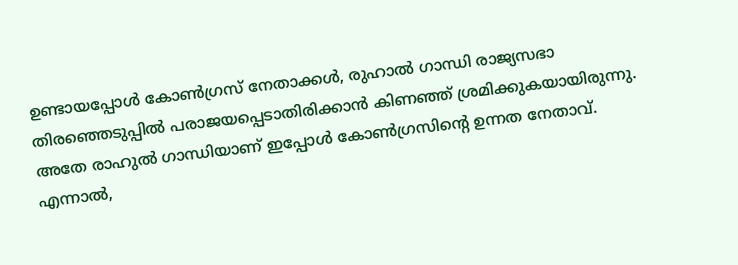ഉണ്ടായപ്പോൾ കോൺഗ്രസ് നേതാക്കൾ, രുഹാൽ ഗാന്ധി രാജ്യസഭാ തിരഞ്ഞെടുപ്പിൽ പരാജയപ്പെടാതിരിക്കാൻ കിണഞ്ഞ് ശ്രമിക്കുകയായിരുന്നു. അതേ രാഹുൽ ഗാന്ധിയാണ് ഇപ്പോൾ കോൺഗ്രസിന്റെ ഉന്നത നേതാവ്. എന്നാൽ,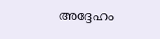അദ്ദേഹം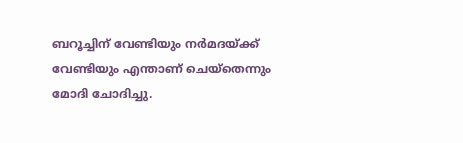ബറൂച്ചിന് വേണ്ടിയും നർമദയ്ക്ക് വേണ്ടിയും എന്താണ് ചെയ്തെന്നും മോദി ചോദിച്ചു.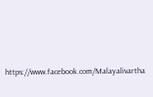https://www.facebook.com/Malayalivartha